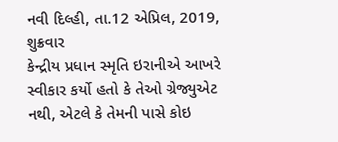નવી દિલ્હી, તા.12 એપ્રિલ, 2019, શુક્રવાર
કેન્દ્રીય પ્રધાન સ્મૃતિ ઇરાનીએ આખરે સ્વીકાર કર્યો હતો કે તેઓ ગ્રેજ્યુએટ નથી, એટલે કે તેમની પાસે કોઇ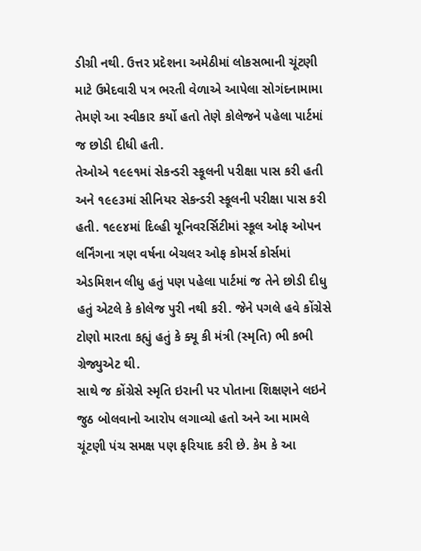ડીગ્રી નથી. ઉત્તર પ્રદેશના અમેઠીમાં લોકસભાની ચૂંટણી માટે ઉમેદવારી પત્ર ભરતી વેળાએ આપેલા સોગંદનામામા તેમણે આ સ્વીકાર કર્યો હતો તેણે કોલેજને પહેલા પાર્ટમાં જ છોડી દીધી હતી.
તેઓએ ૧૯૯૧માં સેકન્ડરી સ્કૂલની પરીક્ષા પાસ કરી હતી અને ૧૯૯૩માં સીનિયર સેકન્ડરી સ્કૂલની પરીક્ષા પાસ કરી હતી. ૧૯૯૪માં દિલ્હી યૂનિવરર્સિટીમાં સ્કૂલ ઓફ ઓપન લર્નિંગના ત્રણ વર્ષના બેચલર ઓફ કોમર્સ કોર્સમાં એડમિશન લીધુ હતું પણ પહેલા પાર્ટમાં જ તેને છોડી દીધુ હતું એટલે કે કોલેજ પુરી નથી કરી. જેને પગલે હવે કોંગ્રેસે ટોણો મારતા કહ્યું હતું કે ક્યૂ કી મંત્રી (સ્મૃતિ) ભી કભી ગ્રેજ્યુએટ થી.
સાથે જ કોંગ્રેસે સ્મૃતિ ઇરાની પર પોતાના શિક્ષણને લઇને જુઠ બોલવાનો આરોપ લગાવ્યો હતો અને આ મામલે ચૂંટણી પંચ સમક્ષ પણ ફરિયાદ કરી છે. કેમ કે આ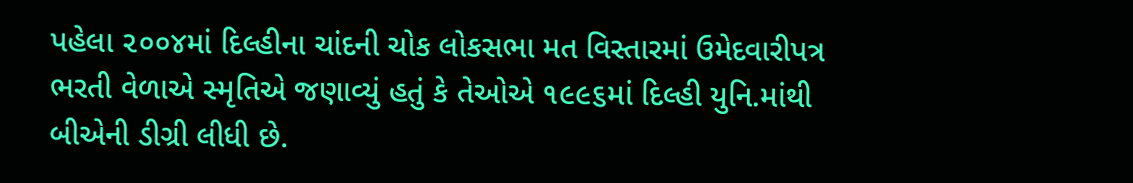પહેલા ૨૦૦૪માં દિલ્હીના ચાંદની ચોક લોકસભા મત વિસ્તારમાં ઉમેદવારીપત્ર ભરતી વેળાએ સ્મૃતિએ જણાવ્યું હતું કે તેઓએ ૧૯૯૬માં દિલ્હી યુનિ.માંથી બીએની ડીગ્રી લીધી છે.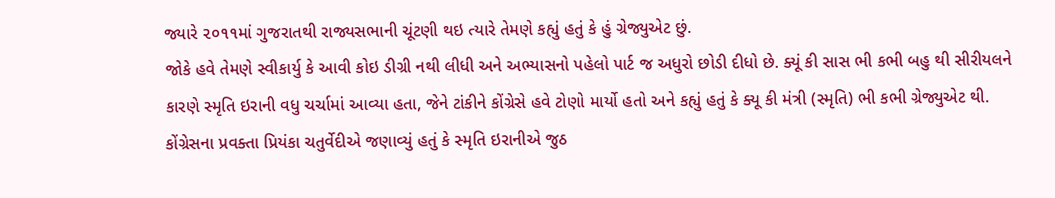જ્યારે ૨૦૧૧માં ગુજરાતથી રાજ્યસભાની ચૂંટણી થઇ ત્યારે તેમણે કહ્યું હતું કે હું ગ્રેજ્યુએટ છું.
જોકે હવે તેમણે સ્વીકાર્યુ કે આવી કોઇ ડીગ્રી નથી લીધી અને અભ્યાસનો પહેલો પાર્ટ જ અધુરો છોડી દીધો છે. ક્યૂં કી સાસ ભી કભી બહુ થી સીરીયલને કારણે સ્મૃતિ ઇરાની વધુ ચર્ચામાં આવ્યા હતા, જેને ટાંકીને કોંગ્રેસે હવે ટોણો માર્યો હતો અને કહ્યું હતું કે ક્યૂ કી મંત્રી (સ્મૃતિ) ભી કભી ગ્રેજ્યુએટ થી.
કોંગ્રેસના પ્રવક્તા પ્રિયંકા ચતુર્વેદીએ જણાવ્યું હતું કે સ્મૃતિ ઇરાનીએ જુઠ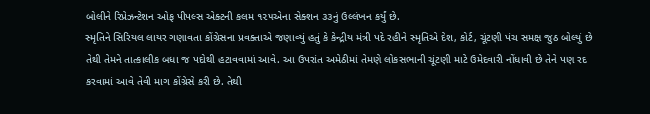બોલીને રિપ્રેઝન્ટેશન ઓફ પીપલ્સ એક્ટની કલમ ૧૨૫એના સેક્શન ૩૩નું ઉલ્લંખન કર્યું છે.
સ્મૃતિને સિરિયલ લાયર ગણાવતા કોંગ્રેસના પ્રવક્તાએ જણાવ્યું હતું કે કેન્દ્રીય મંત્રી પદે રહીને સ્મૃતિએ દેશ, કોર્ટ, ચૂંટણી પંચ સમક્ષ જુઠ બોલ્યું છે તેથી તેમને તાત્કાલીક બધા જ પદોથી હટાવવામાં આવે. આ ઉપરાંત અમેઠીમાં તેમણે લોકસભાની ચૂંટણી માટે ઉમેદવારી નોંધાવી છે તેને પણ રદ કરવામાં આવે તેવી માગ કોંગ્રેસે કરી છે. તેથી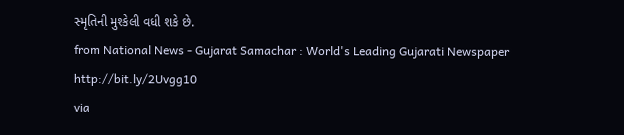સ્મૃતિની મુશ્કેલી વધી શકે છે.
from National News - Gujarat Samachar : World's Leading Gujarati Newspaper http://bit.ly/2Uvgg10
via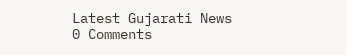Latest Gujarati News
0 Comments